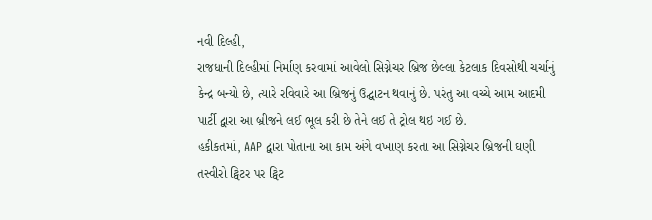નવી દિલ્હી,
રાજધાની દિલ્હીમાં નિર્માણ કરવામાં આવેલો સિગ્નેચર બ્રિજ છેલ્લા કેટલાક દિવસોથી ચર્ચાનું કેન્દ્ર બન્યો છે, ત્યારે રવિવારે આ બ્રિજનું ઉદ્ઘાટન થવાનું છે. પરંતુ આ વચ્ચે આમ આદમી પાર્ટી દ્વારા આ બ્રીજને લઈ ભૂલ કરી છે તેને લઈ તે ટ્રોલ થઇ ગઈ છે.
હકીકતમાં, AAP દ્વારા પોતાના આ કામ અંગે વખાણ કરતા આ સિગ્નેચર બ્રિજની ઘણી તસ્વીરો ટ્વિટર પર ટ્વિટ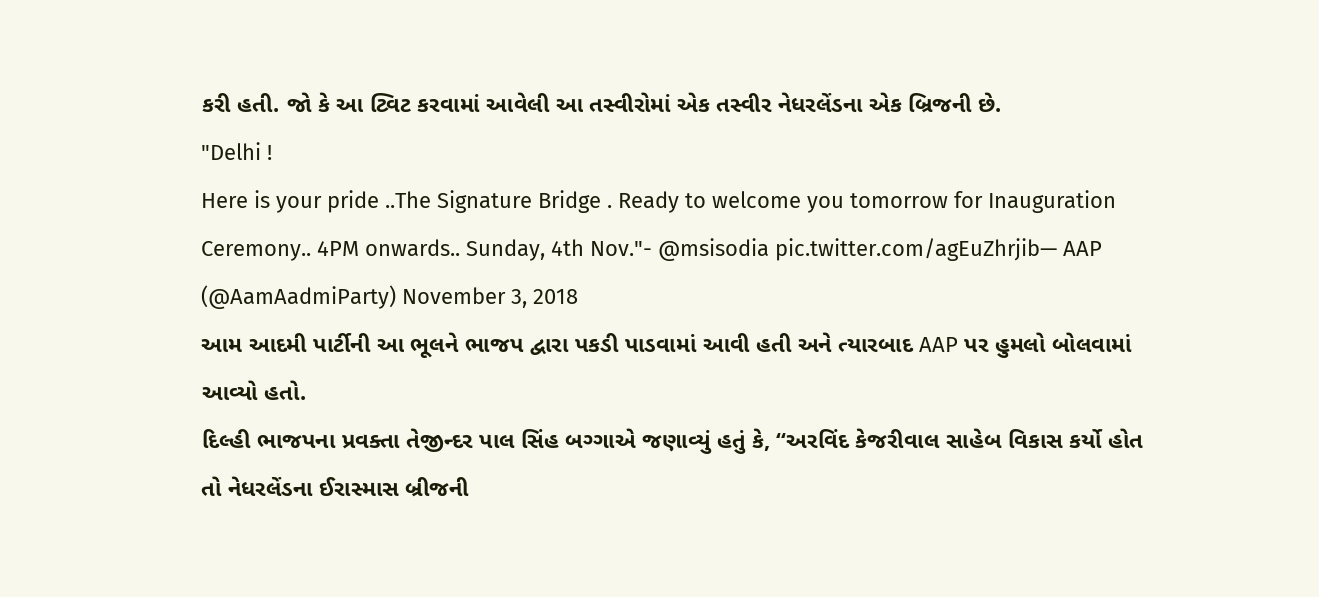કરી હતી. જો કે આ ટ્વિટ કરવામાં આવેલી આ તસ્વીરોમાં એક તસ્વીર નેધરલેંડના એક બ્રિજની છે.
"Delhi !
Here is your pride ..The Signature Bridge . Ready to welcome you tomorrow for Inauguration Ceremony.. 4PM onwards.. Sunday, 4th Nov."- @msisodia pic.twitter.com/agEuZhrjib— AAP (@AamAadmiParty) November 3, 2018
આમ આદમી પાર્ટીની આ ભૂલને ભાજપ દ્વારા પકડી પાડવામાં આવી હતી અને ત્યારબાદ AAP પર હુમલો બોલવામાં આવ્યો હતો.
દિલ્હી ભાજપના પ્રવક્તા તેજીન્દર પાલ સિંહ બગ્ગાએ જણાવ્યું હતું કે, “અરવિંદ કેજરીવાલ સાહેબ વિકાસ કર્યો હોત તો નેધરલેંડના ઈરાસ્માસ બ્રીજની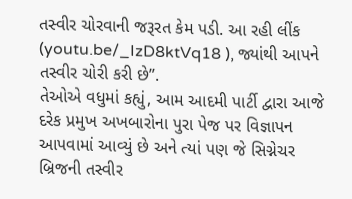તસ્વીર ચોરવાની જરૂરત કેમ પડી. આ રહી લીંક (youtu.be/_IzD8ktVq18 ), જ્યાંથી આપને તસ્વીર ચોરી કરી છે”.
તેઓએ વધુમાં કહ્યું, આમ આદમી પાર્ટી દ્વારા આજે દરેક પ્રમુખ અખબારોના પુરા પેજ પર વિજ્ઞાપન આપવામાં આવ્યું છે અને ત્યાં પણ જે સિગ્નેચર બ્રિજની તસ્વીર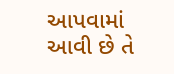આપવામાં આવી છે તે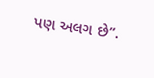પણ અલગ છે”.